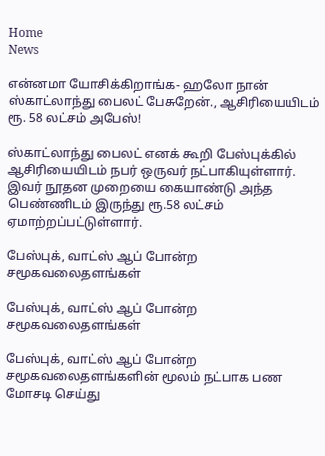Home
News

என்னமா யோசிக்கிறாங்க- ஹலோ நான் ஸ்காட்லாந்து பைலட் பேசுறேன்., ஆசிரியையிடம் ரூ. 58 லட்சம் அபேஸ்!

ஸ்காட்லாந்து பைலட் எனக் கூறி பேஸ்புக்கில் ஆசிரியையிடம் நபர் ஒருவர் நட்பாகியுள்ளார். இவர் நூதன முறையை கையாண்டு அந்த பெண்ணிடம் இருந்து ரூ.58 லட்சம் ஏமாற்றப்பட்டுள்ளார்.

பேஸ்புக், வாட்ஸ் ஆப் போன்ற சமூகவலைதளங்கள்

பேஸ்புக், வாட்ஸ் ஆப் போன்ற சமூகவலைதளங்கள்

பேஸ்புக், வாட்ஸ் ஆப் போன்ற சமூகவலைதளங்களின் மூலம் நட்பாக பண மோசடி செய்து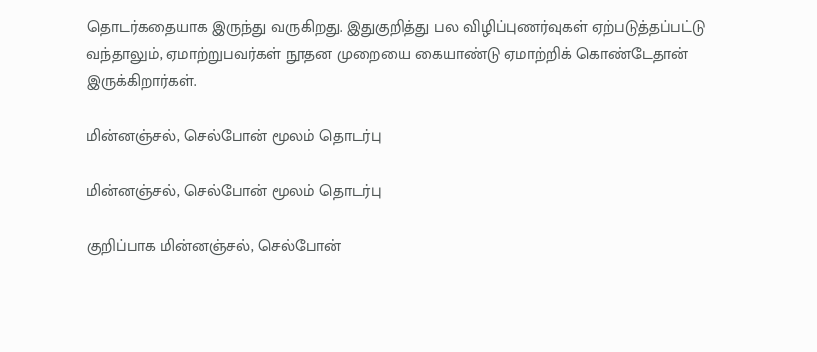தொடர்கதையாக இருந்து வருகிறது. இதுகுறித்து பல விழிப்புணர்வுகள் ஏற்படுத்தப்பட்டு வந்தாலும், ஏமாற்றுபவர்கள் நூதன முறையை கையாண்டு ஏமாற்றிக் கொண்டேதான் இருக்கிறார்கள்.

மின்னஞ்சல், செல்போன் மூலம் தொடர்பு

மின்னஞ்சல், செல்போன் மூலம் தொடர்பு

குறிப்பாக மின்னஞ்சல், செல்போன்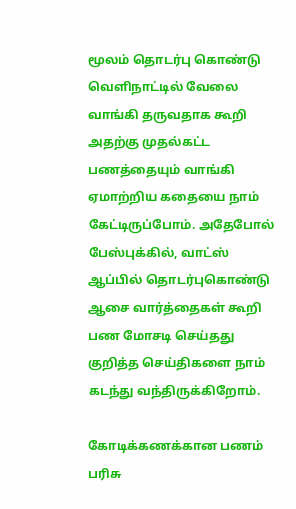மூலம் தொடர்பு கொண்டு வெளிநாட்டில் வேலை வாங்கி தருவதாக கூறி அதற்கு முதல்கட்ட பணத்தையும் வாங்கி ஏமாற்றிய கதையை நாம் கேட்டிருப்போம். அதேபோல் பேஸ்புக்கில், வாட்ஸ் ஆப்பில் தொடர்புகொண்டு ஆசை வார்த்தைகள் கூறி பண மோசடி செய்தது குறித்த செய்திகளை நாம் கடந்து வந்திருக்கிறோம்.

கோடிக்கணக்கான பணம் பரிசு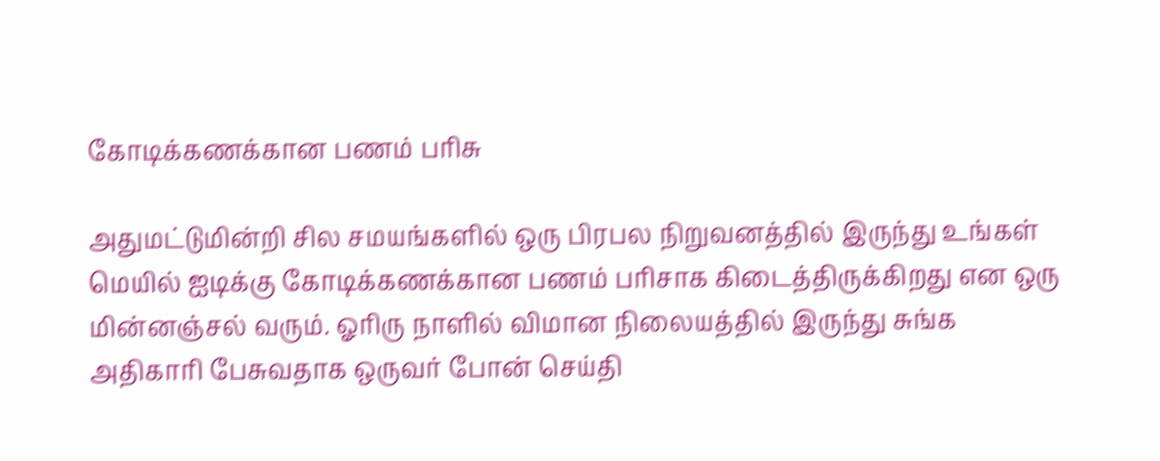கோடிக்கணக்கான பணம் பரிசு

அதுமட்டுமின்றி சில சமயங்களில் ஒரு பிரபல நிறுவனத்தில் இருந்து உங்கள் மெயில் ஐடிக்கு கோடிக்கணக்கான பணம் பரிசாக கிடைத்திருக்கிறது என ஒரு மின்னஞ்சல் வரும். ஓரிரு நாளில் விமான நிலையத்தில் இருந்து சுங்க அதிகாரி பேசுவதாக ஒருவர் போன் செய்தி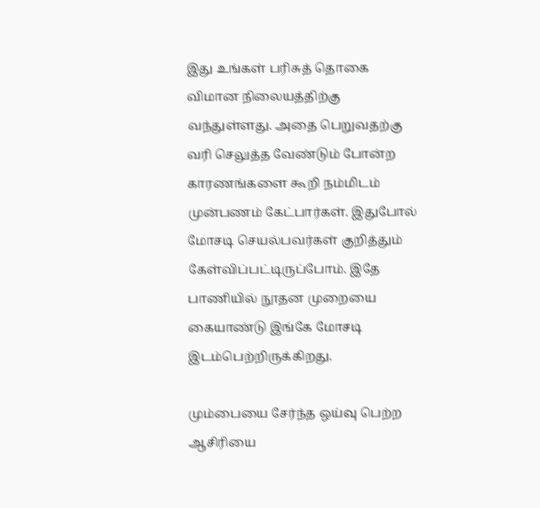இது உங்கள் பரிசுத் தொகை விமான நிலையத்திற்கு வந்துள்ளது. அதை பெறுவதற்கு வரி செலுத்த வேண்டும் போன்ற காரணங்களை கூறி நம்மிடம் முன்பணம் கேட்பார்கள். இதுபோல் மோசடி செயல்பவர்கள் குறித்தும் கேள்விப்பட்டிருப்போம். இதே பாணியில் நூதன முறையை கையாண்டு இங்கே மோசடி இடம்பெற்றிருக்கிறது.

மும்பையை சேர்ந்த ஒய்வு பெற்ற ஆசிரியை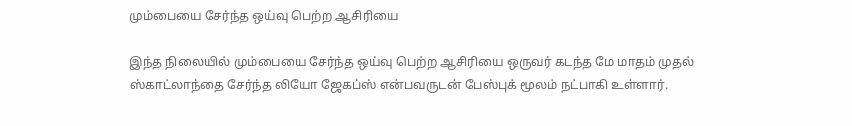மும்பையை சேர்ந்த ஒய்வு பெற்ற ஆசிரியை

இந்த நிலையில் மும்பையை சேர்ந்த ஒய்வு பெற்ற ஆசிரியை ஒருவர் கடந்த மே மாதம் முதல் ஸ்காட்லாந்தை சேர்ந்த லியோ ஜேகப்ஸ் என்பவருடன் பேஸ்புக் மூலம் நட்பாகி உள்ளார்.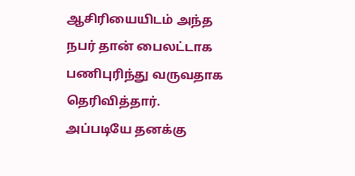ஆசிரியையிடம் அந்த நபர் தான் பைலட்டாக பணிபுரிந்து வருவதாக தெரிவித்தார். அப்படியே தனக்கு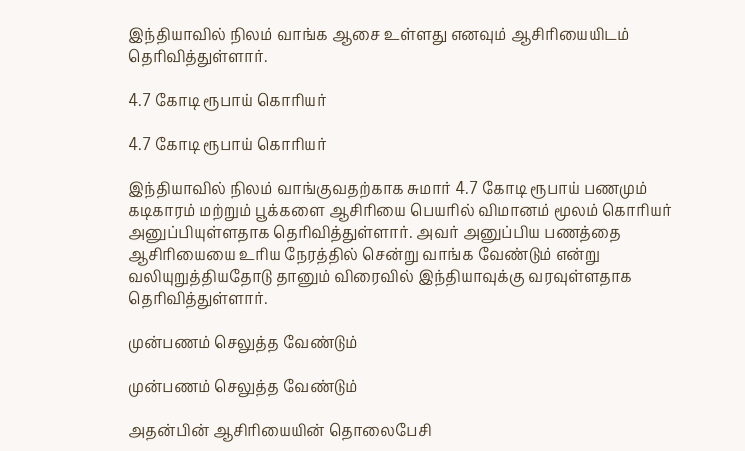இந்தியாவில் நிலம் வாங்க ஆசை உள்ளது எனவும் ஆசிரியையிடம் தெரிவித்துள்ளார்.

4.7 கோடி ரூபாய் கொரியர்

4.7 கோடி ரூபாய் கொரியர்

இந்தியாவில் நிலம் வாங்குவதற்காக சுமார் 4.7 கோடி ரூபாய் பணமும் கடிகாரம் மற்றும் பூக்களை ஆசிரியை பெயரில் விமானம் மூலம் கொரியர் அனுப்பியுள்ளதாக தெரிவித்துள்ளார். அவர் அனுப்பிய பணத்தை ஆசிரியையை உரிய நேரத்தில் சென்று வாங்க வேண்டும் என்று வலியுறுத்தியதோடு தானும் விரைவில் இந்தியாவுக்கு வரவுள்ளதாக தெரிவித்துள்ளார்.

முன்பணம் செலுத்த வேண்டும்

முன்பணம் செலுத்த வேண்டும்

அதன்பின் ஆசிரியையின் தொலைபேசி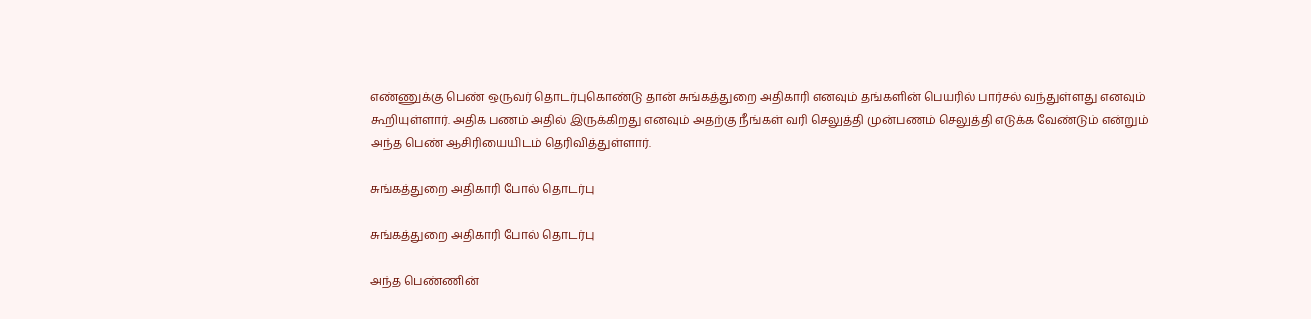எண்ணுக்கு பெண் ஒருவர் தொடர்புகொண்டு தான் சுங்கத்துறை அதிகாரி எனவும் தங்களின் பெயரில் பார்சல் வந்துள்ளது எனவும் கூறியுள்ளார். அதிக பணம் அதில் இருக்கிறது எனவும் அதற்கு நீங்கள் வரி செலுத்தி முன்பணம் செலுத்தி எடுக்க வேண்டும் என்றும் அந்த பெண் ஆசிரியையிடம் தெரிவித்துள்ளார்.

சுங்கத்துறை அதிகாரி போல் தொடர்பு

சுங்கத்துறை அதிகாரி போல் தொடர்பு

அந்த பெண்ணின்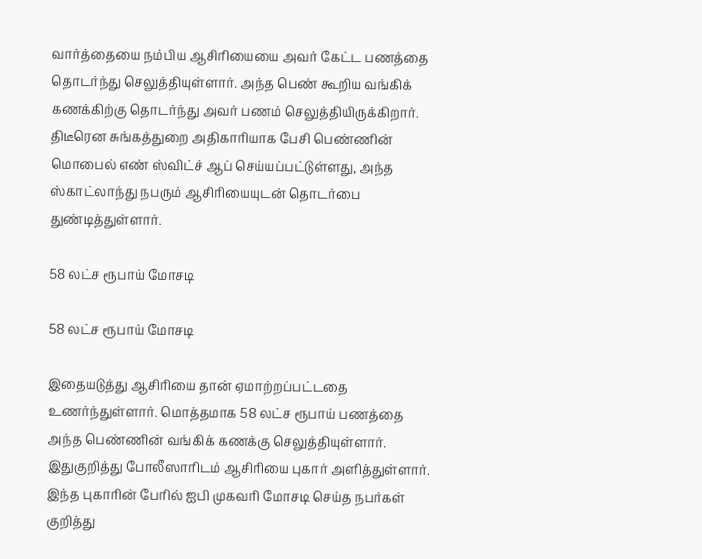வார்த்தையை நம்பிய ஆசிரியையை அவர் கேட்ட பணத்தை தொடர்ந்து செலுத்தியுள்ளார். அந்த பெண் கூறிய வங்கிக் கணக்கிற்கு தொடர்ந்து அவர் பணம் செலுத்தியிருக்கிறார். திடீரென சுங்கத்துறை அதிகாரியாக பேசி பெண்ணின் மொபைல் எண் ஸ்விட்ச் ஆப் செய்யப்பட்டுள்ளது, அந்த ஸ்காட்லாந்து நபரும் ஆசிரியையுடன் தொடர்பை துண்டித்துள்ளார்.

58 லட்ச ரூபாய் மோசடி

58 லட்ச ரூபாய் மோசடி

இதையடுத்து ஆசிரியை தான் ஏமாற்றப்பட்டதை உணர்ந்துள்ளார். மொத்தமாக 58 லட்ச ரூபாய் பணத்தை அந்த பெண்ணின் வங்கிக் கணக்கு செலுத்தியுள்ளார். இதுகுறித்து போலீஸாரிடம் ஆசிரியை புகார் அளித்துள்ளார். இந்த புகாரின் பேரில் ஐபி முகவரி மோசடி செய்த நபர்கள் குறித்து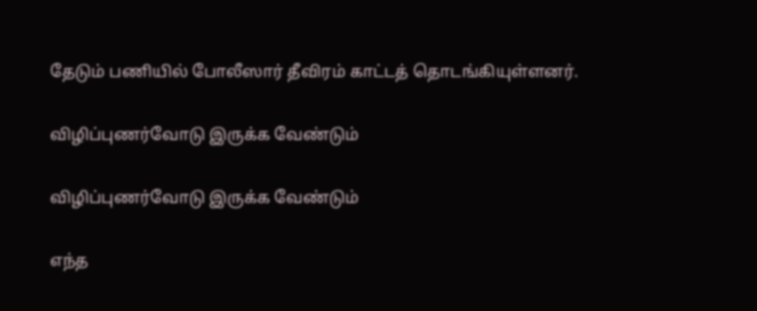தேடும் பணியில் போலீஸார் தீவிரம் காட்டத் தொடங்கியுள்ளனர்.

விழிப்புணர்வோடு இருக்க வேண்டும்

விழிப்புணர்வோடு இருக்க வேண்டும்

எந்த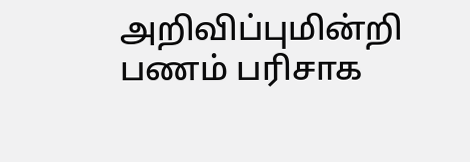அறிவிப்புமின்றி பணம் பரிசாக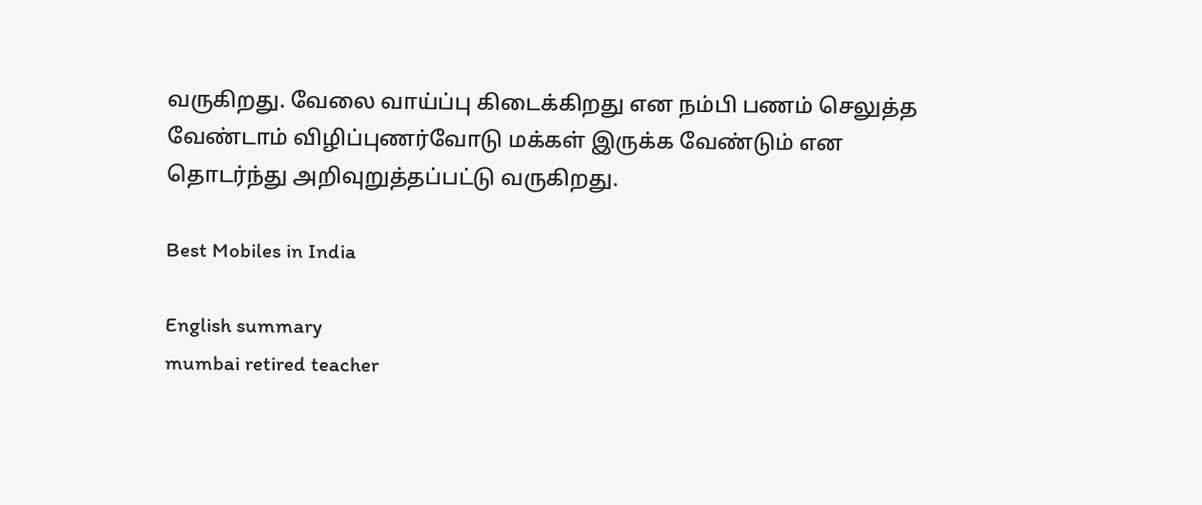வருகிறது. வேலை வாய்ப்பு கிடைக்கிறது என நம்பி பணம் செலுத்த வேண்டாம் விழிப்புணர்வோடு மக்கள் இருக்க வேண்டும் என தொடர்ந்து அறிவுறுத்தப்பட்டு வருகிறது.

Best Mobiles in India

English summary
mumbai retired teacher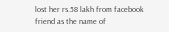lost her rs.58 lakh from facebook friend as the name of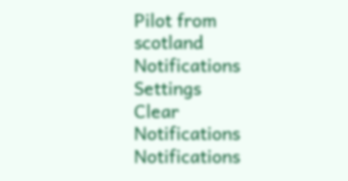Pilot from scotland
Notifications
Settings
Clear Notifications
Notifications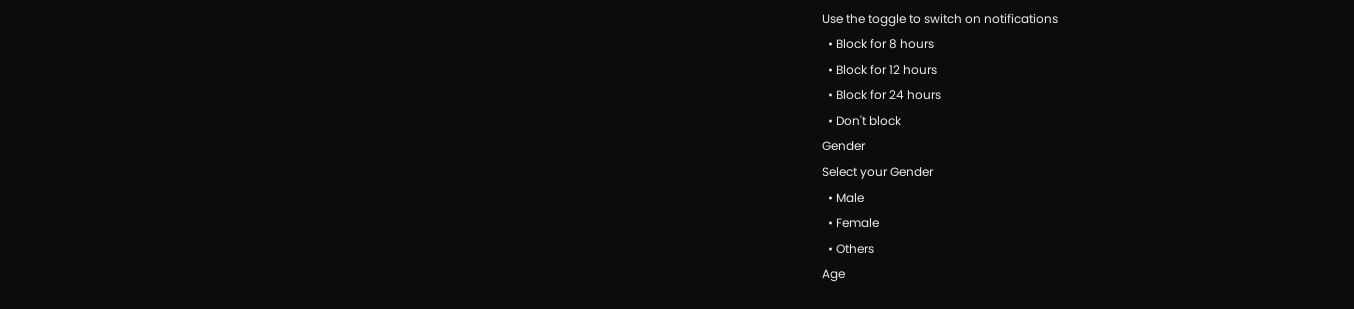Use the toggle to switch on notifications
  • Block for 8 hours
  • Block for 12 hours
  • Block for 24 hours
  • Don't block
Gender
Select your Gender
  • Male
  • Female
  • Others
Age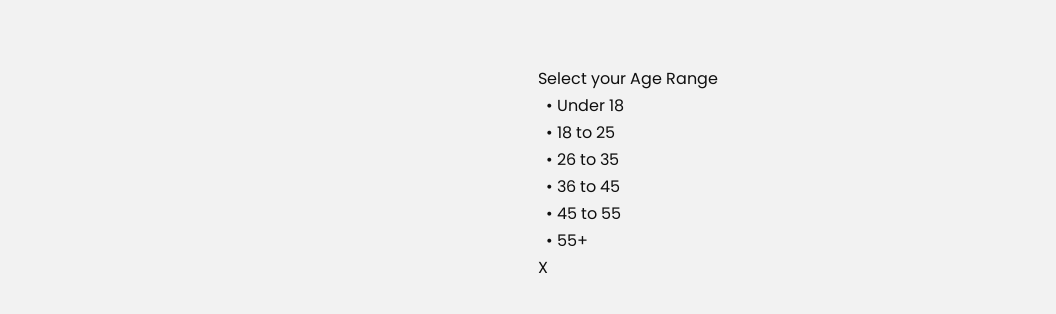Select your Age Range
  • Under 18
  • 18 to 25
  • 26 to 35
  • 36 to 45
  • 45 to 55
  • 55+
X